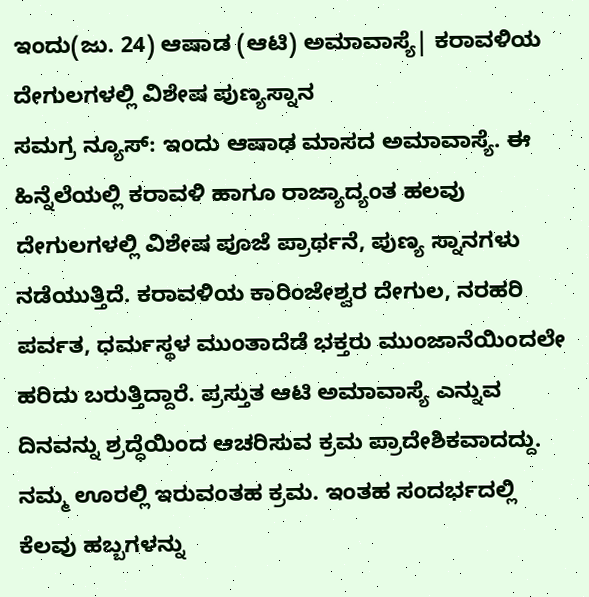ಇಂದು(ಜು. 24) ಆಷಾಡ (ಆಟಿ) ಅಮಾವಾಸ್ಯೆ| ಕರಾವಳಿಯ ದೇಗುಲಗಳಲ್ಲಿ ವಿಶೇಷ ಪುಣ್ಯಸ್ನಾನ
ಸಮಗ್ರ ನ್ಯೂಸ್: ಇಂದು ಆಷಾಢ ಮಾಸದ ಅಮಾವಾಸ್ಯೆ. ಈ ಹಿನ್ನೆಲೆಯಲ್ಲಿ ಕರಾವಳಿ ಹಾಗೂ ರಾಜ್ಯಾದ್ಯಂತ ಹಲವು ದೇಗುಲಗಳಲ್ಲಿ ವಿಶೇಷ ಪೂಜೆ ಪ್ರಾರ್ಥನೆ, ಪುಣ್ಯ ಸ್ನಾನಗಳು ನಡೆಯುತ್ತಿದೆ. ಕರಾವಳಿಯ ಕಾರಿಂಜೇಶ್ವರ ದೇಗುಲ, ನರಹರಿ ಪರ್ವತ, ಧರ್ಮಸ್ಥಳ ಮುಂತಾದೆಡೆ ಭಕ್ತರು ಮುಂಜಾನೆಯಿಂದಲೇ ಹರಿದು ಬರುತ್ತಿದ್ದಾರೆ. ಪ್ರಸ್ತುತ ಆಟಿ ಅಮಾವಾಸ್ಯೆ ಎನ್ನುವ ದಿನವನ್ನು ಶ್ರದ್ಧೆಯಿಂದ ಆಚರಿಸುವ ಕ್ರಮ ಪ್ರಾದೇಶಿಕವಾದದ್ದು. ನಮ್ಮ ಊರಲ್ಲಿ ಇರುವಂತಹ ಕ್ರಮ. ಇಂತಹ ಸಂದರ್ಭದಲ್ಲಿ ಕೆಲವು ಹಬ್ಬಗಳನ್ನು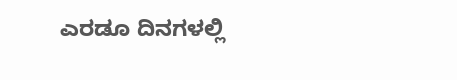ಎರಡೂ ದಿನಗಳಲ್ಲಿ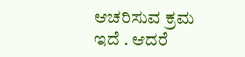ಆಚರಿಸುವ ಕ್ರಮ ಇದೆ . ಆದರೆ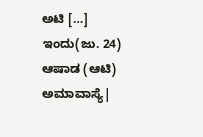ಅಟಿ […]
ಇಂದು(ಜು. 24) ಆಷಾಡ (ಆಟಿ) ಅಮಾವಾಸ್ಯೆ|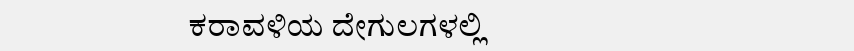ಕರಾವಳಿಯ ದೇಗುಲಗಳಲ್ಲಿ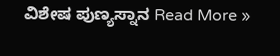ವಿಶೇಷ ಪುಣ್ಯಸ್ನಾನ Read More »